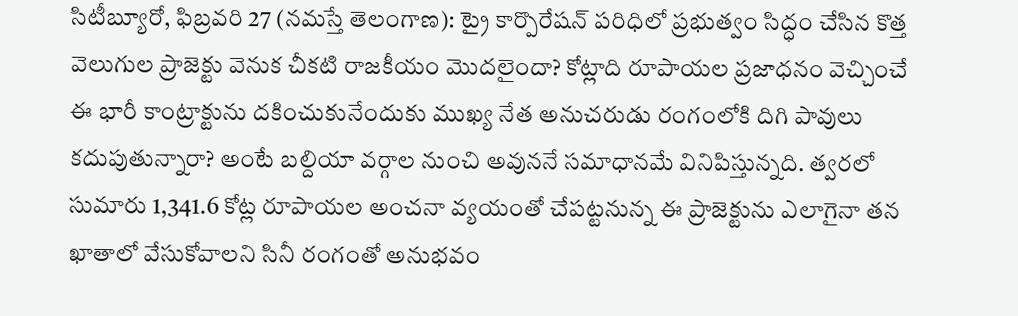సిటీబ్యూరో, ఫిబ్రవరి 27 (నమస్తే తెలంగాణ): ట్రై కార్పొరేషన్ పరిధిలో ప్రభుత్వం సిద్ధం చేసిన కొత్త వెలుగుల ప్రాజెక్టు వెనుక చీకటి రాజకీయం మొదలైందా? కోట్లాది రూపాయల ప్రజాధనం వెచ్చించే ఈ భారీ కాంట్రాక్టును దకించుకునేందుకు ముఖ్య నేత అనుచరుడు రంగంలోకి దిగి పావులు కదుపుతున్నారా? అంటే బల్దియా వర్గాల నుంచి అవుననే సమాధానమే వినిపిస్తున్నది. త్వరలో సుమారు 1,341.6 కోట్ల రూపాయల అంచనా వ్యయంతో చేపట్టనున్న ఈ ప్రాజెక్టును ఎలాగైనా తన ఖాతాలో వేసుకోవాలని సినీ రంగంతో అనుభవం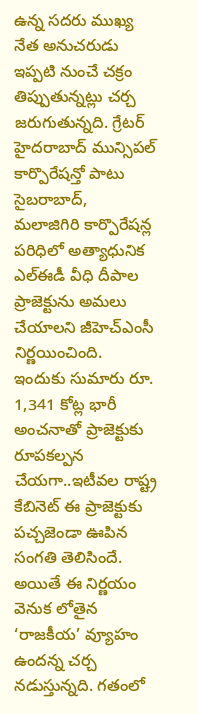ఉన్న సదరు ముఖ్య నేత అనుచరుడు ఇప్పటి నుంచే చక్రం తిప్పుతున్నట్లు చర్చ జరుగుతున్నది. గ్రేటర్ హైదరాబాద్ మున్సిపల్ కార్పొరేషన్తో పాటు సైబరాబాద్, మలాజిగిరి కార్పొరేషన్ల పరిధిలో అత్యాధునిక ఎల్ఈడీ వీధి దీపాల ప్రాజెక్టును అమలు చేయాలని జీహెచ్ఎంసీ నిర్ణయించింది. ఇందుకు సుమారు రూ. 1,341 కోట్ల భారీ అంచనాతో ప్రాజెక్టుకు రూపకల్పన చేయగా..ఇటీవల రాష్ట్ర కేబినెట్ ఈ ప్రాజెక్టుకు పచ్చజెండా ఊపిన సంగతి తెలిసిందే. అయితే ఈ నిర్ణయం వెనుక లోతైన ‘రాజకీయ’ వ్యూహం ఉందన్న చర్చ నడుస్తున్నది. గతంలో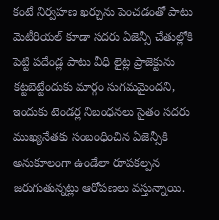కంటే నిర్వహణ ఖర్చును పెంచడంతో పాటు మెటీరియల్ కూడా సదరు ఏజెన్సీ చేతుల్లోకి పెట్టి పదేండ్ల పాటు వీధి లైట్ల ప్రాజెక్టును కట్టబెట్టేందుకు మార్గం సుగమమైందని, ఇందుకు టెండర్ల నిబంధనలు సైతం సదరు ముఖ్యనేతకు సంబంధించిన ఏజెన్సీకి అనుకూలంగా ఉండేలా రూపకల్పన జరుగుతున్నట్లు ఆరోపణలు వస్తున్నాయి.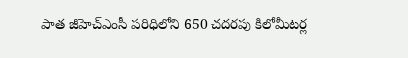పాత జీహెచ్ఎంసీ పరిధిలోని 650 చదరపు కిలోమీటర్ల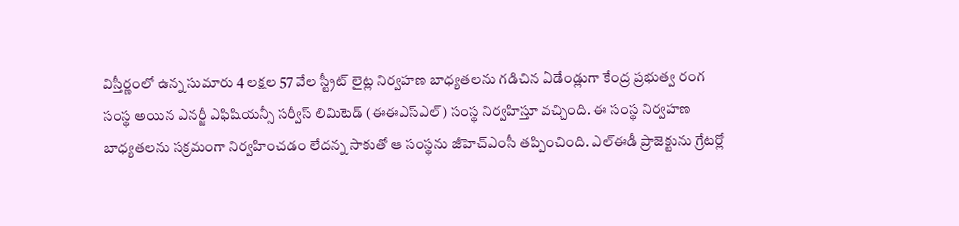విస్తీర్ణంలో ఉన్న సుమారు 4 లక్షల 57 వేల స్ట్రీట్ లైట్ల నిర్వహణ బాధ్యతలను గడిచిన ఏడేండ్లుగా కేంద్ర ప్రభుత్వ రంగ సంస్థ అయిన ఎనర్జీ ఎఫిషియన్సీ సర్వీస్ లిమిటెడ్ (ఈఈఎస్ఎల్) సంస్థ నిర్వహిస్తూ వచ్చింది. ఈ సంస్థ నిర్వహణ బాధ్యతలను సక్రమంగా నిర్వహించడం లేదన్న సాకుతో ఆ సంస్థను జీహెచ్ఎంసీ తప్పించింది. ఎల్ఈడీ ప్రాజెక్టును గ్రేటర్లో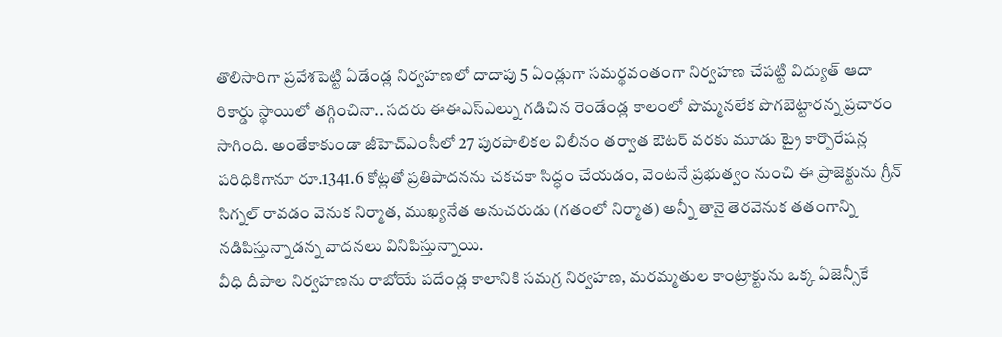తొలిసారిగా ప్రవేశపెట్టి ఏడేండ్ల నిర్వహణలో దాదాపు 5 ఏండ్లుగా సమర్థవంతంగా నిర్వహణ చేపట్టి విద్యుత్ ఆదా రికార్డు స్థాయిలో తగ్గించినా.. సదరు ఈఈఎస్ఎల్ను గడిచిన రెండేండ్ల కాలంలో పొమ్మనలేక పొగబెట్టారన్న ప్రచారం సాగింది. అంతేకాకుండా జీహెచ్ఎంసీలో 27 పురపాలికల విలీనం తర్వాత ఔటర్ వరకు మూడు ట్రై కార్పొరేషన్ల పరిధికిగానూ రూ.1341.6 కోట్లతో ప్రతిపాదనను చకచకా సిద్ధం చేయడం, వెంటనే ప్రభుత్వం నుంచి ఈ ప్రాజెక్టును గ్రీన్ సిగ్నల్ రావడం వెనుక నిర్మాత, ముఖ్యనేత అనుచరుడు (గతంలో నిర్మాత) అన్నీ తానై తెరవెనుక తతంగాన్ని నడిపిస్తున్నాడన్న వాదనలు వినిపిస్తున్నాయి.
వీధి దీపాల నిర్వహణను రాబోయే పదేండ్ల కాలానికి సమగ్ర నిర్వహణ, మరమ్మతుల కాంట్రాక్టును ఒక్క ఏజెన్సీకే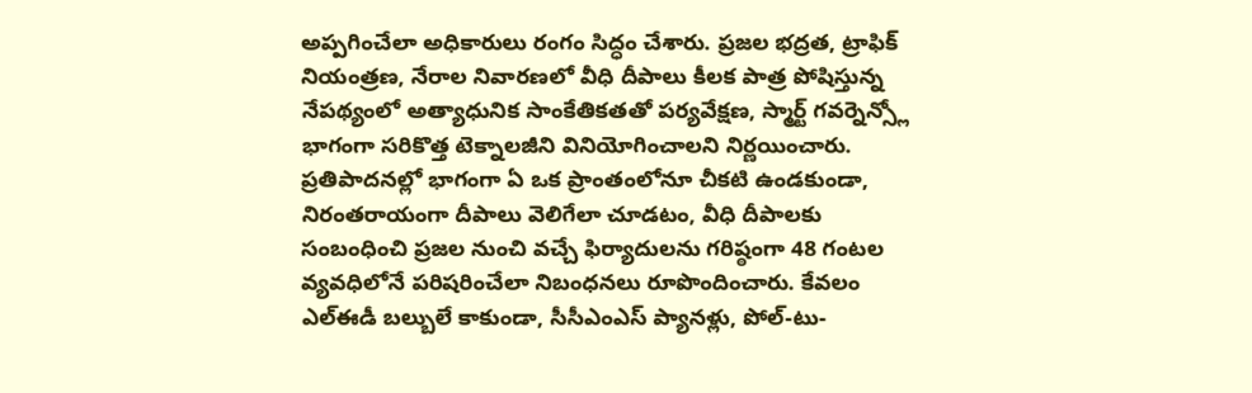అప్పగించేలా అధికారులు రంగం సిద్ధం చేశారు. ప్రజల భద్రత, ట్రాఫిక్ నియంత్రణ, నేరాల నివారణలో వీధి దీపాలు కీలక పాత్ర పోషిస్తున్న నేపథ్యంలో అత్యాధునిక సాంకేతికతతో పర్యవేక్షణ, స్మార్ట్ గవర్నెన్స్లో భాగంగా సరికొత్త టెక్నాలజీని వినియోగించాలని నిర్ణయించారు. ప్రతిపాదనల్లో భాగంగా ఏ ఒక ప్రాంతంలోనూ చీకటి ఉండకుండా, నిరంతరాయంగా దీపాలు వెలిగేలా చూడటం, వీధి దీపాలకు సంబంధించి ప్రజల నుంచి వచ్చే ఫిర్యాదులను గరిష్ఠంగా 48 గంటల వ్యవధిలోనే పరిషరించేలా నిబంధనలు రూపొందించారు. కేవలం ఎల్ఈడీ బల్బులే కాకుండా, సీసీఎంఎస్ ప్యానళ్లు, పోల్-టు-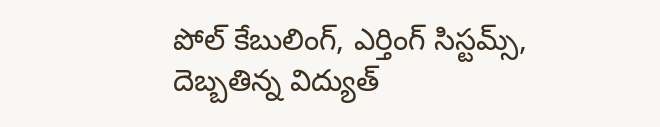పోల్ కేబులింగ్, ఎర్తింగ్ సిస్టమ్స్, దెబ్బతిన్న విద్యుత్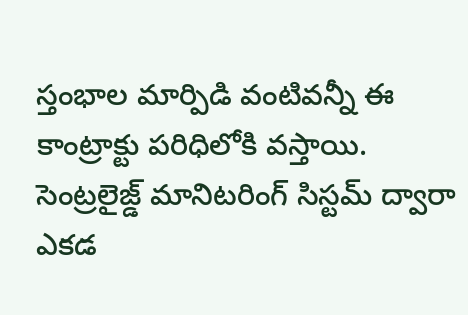స్తంభాల మార్పిడి వంటివన్నీ ఈ కాంట్రాక్టు పరిధిలోకి వస్తాయి. సెంట్రలైజ్డ్ మానిటరింగ్ సిస్టమ్ ద్వారా ఎకడ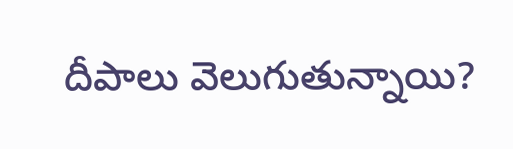దీపాలు వెలుగుతున్నాయి?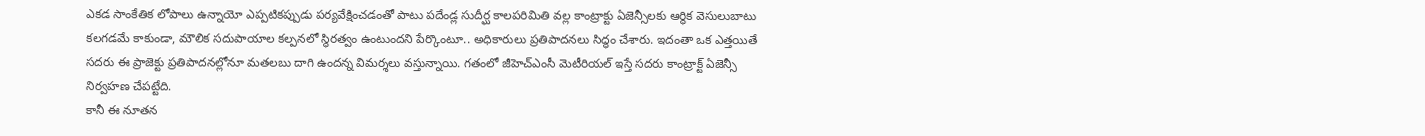ఎకడ సాంకేతిక లోపాలు ఉన్నాయో ఎప్పటికప్పుడు పర్యవేక్షించడంతో పాటు పదేండ్ల సుదీర్ఘ కాలపరిమితి వల్ల కాంట్రాక్టు ఏజెన్సీలకు ఆర్థిక వెసులుబాటు కలగడమే కాకుండా, మౌలిక సదుపాయాల కల్పనలో స్థిరత్వం ఉంటుందని పేర్కొంటూ.. అధికారులు ప్రతిపాదనలు సిద్ధం చేశారు. ఇదంతా ఒక ఎత్తయితే సదరు ఈ ప్రాజెక్టు ప్రతిపాదనల్లోనూ మతలబు దాగి ఉందన్న విమర్శలు వస్తున్నాయి. గతంలో జీహెచ్ఎంసీ మెటీరియల్ ఇస్తే సదరు కాంట్రాక్ట్ ఏజెన్సీ నిర్వహణ చేపట్టేది.
కానీ ఈ నూతన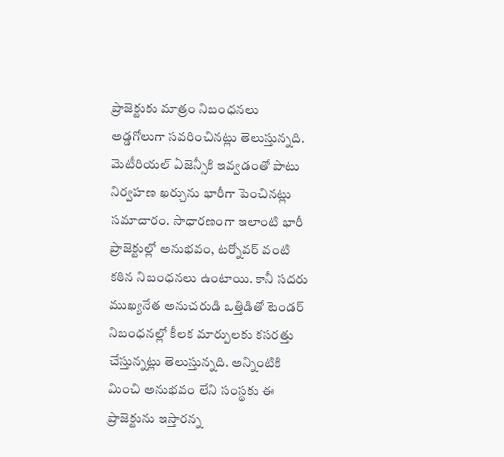ప్రాజెక్టుకు మాత్రం నిబంధనలు అడ్డగోలుగా సవరించినట్లు తెలుస్తున్నది. మెటీరియల్ ఏజెన్సీకి ఇవ్వడంతో పాటు నిర్వహణ ఖర్చును భారీగా పెంచినట్లు సమాచారం. సాధారణంగా ఇలాంటి భారీ ప్రాజెక్టుల్లో అనుభవం, టర్నోవర్ వంటి కఠిన నిబంధనలు ఉంటాయి. కానీ సదరు ముఖ్యనేత అనుచరుడి ఒత్తిడితో టెండర్ నిబంధనల్లో కీలక మార్పులకు కసరత్తు చేస్తున్నట్లు తెలుస్తున్నది. అన్నింటికి మించి అనుభవం లేని సంస్థకు ఈ ప్రాజెక్టును ఇస్తారన్న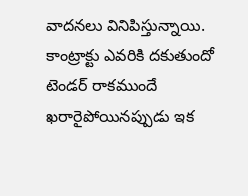వాదనలు వినిపిస్తున్నాయి. కాంట్రాక్టు ఎవరికి దకుతుందో టెండర్ రాకముందే ఖరారైపోయినప్పుడు ఇక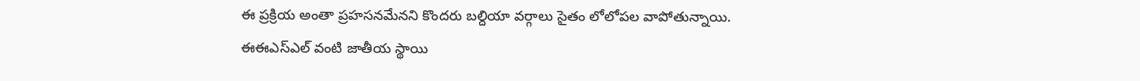ఈ ప్రక్రియ అంతా ప్రహసనమేనని కొందరు బల్దియా వర్గాలు సైతం లోలోపల వాపోతున్నాయి. ఈఈఎస్ఎల్ వంటి జాతీయ స్థాయి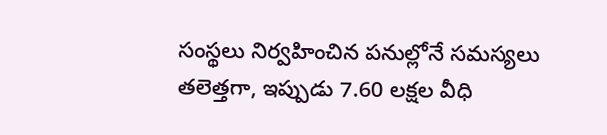సంస్థలు నిర్వహించిన పనుల్లోనే సమస్యలు తలెత్తగా, ఇప్పుడు 7.60 లక్షల వీధి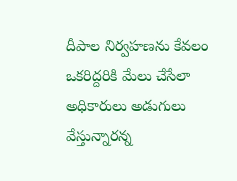దీపాల నిర్వహణను కేవలం ఒకరిద్దరికి మేలు చేసేలా అధికారులు అడుగులు వేస్తున్నారన్న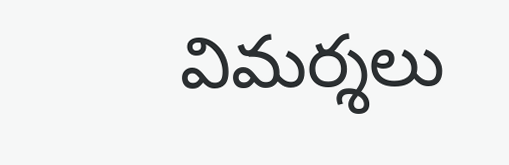విమర్శలు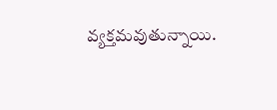వ్యక్తమవుతున్నాయి.